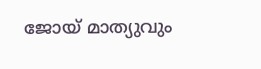ജോയ് മാത്യുവും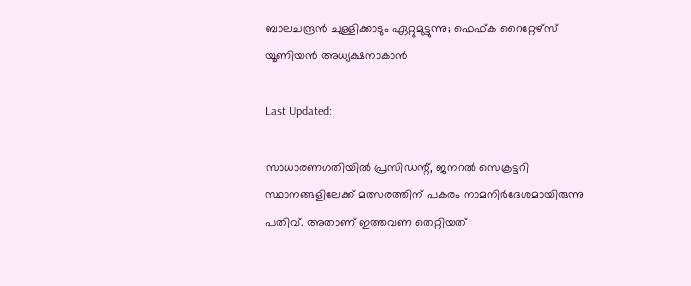ബാലചന്ദ്രന്‍ ചുള്ളിക്കാടും ഏറ്റുമുട്ടുന്നു; ഫെഫ്ക റൈറ്റേഴ്‌സ് യൂണിയന്‍ അധ്യക്ഷനാകാൻ

Last Updated:

സാധാരണഗതിയില്‍ പ്രസിഡന്റ്, ജനറൽ സെക്രട്ടറി സ്ഥാനങ്ങളിലേക്ക് മത്സരത്തിന് പകരം നാമനിര്‍ദേശമായിരുന്നു പതിവ്. അതാണ് ഇത്തവണ തെറ്റിയത്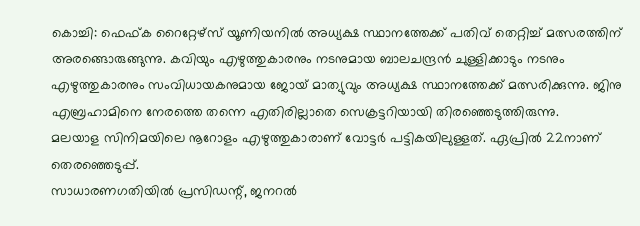കൊച്ചി: ഫെഫ്ക റൈറ്റേഴ്‌സ് യൂണിയനില്‍ അധ്യക്ഷ സ്ഥാനത്തേക്ക് പതിവ് തെറ്റിച്ച് മത്സരത്തിന് അരങ്ങൊരുങ്ങുന്നു. കവിയും എഴുത്തുകാരനും നടനുമായ ബാലചന്ദ്രന്‍ ചുള്ളിക്കാടും നടനും എഴുത്തുകാരനും സംവിധായകനുമായ ജോയ് മാത്യുവും അധ്യക്ഷ സ്ഥാനത്തേക്ക് മത്സരിക്കുന്നു. ജിനു എബ്രഹാമിനെ നേരത്തെ തന്നെ എതിരില്ലാതെ സെക്രട്ടറിയായി തിരഞ്ഞെടുത്തിരുന്നു.
മലയാള സിനിമയിലെ നൂറോളം എഴുത്തുകാരാണ് വോട്ടർ പട്ടികയിലുള്ളത്. ഏപ്രിൽ 22നാണ് തെരഞ്ഞെടുപ്പ്.
സാധാരണഗതിയില്‍ പ്രസിഡന്റ്, ജനറൽ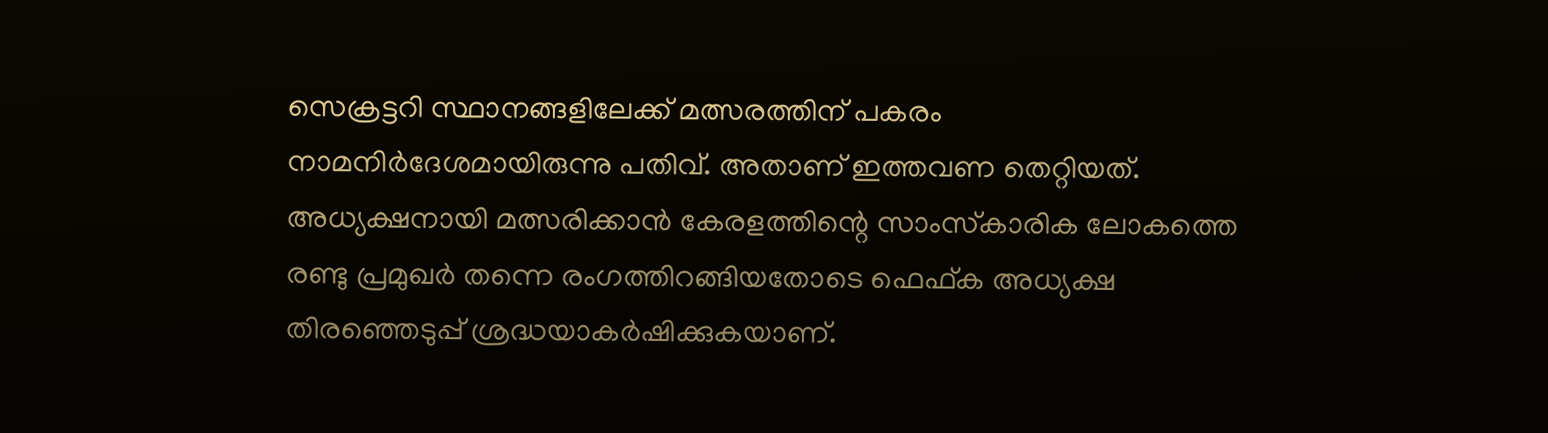സെക്രട്ടറി സ്ഥാനങ്ങളിലേക്ക് മത്സരത്തിന് പകരം നാമനിര്‍ദേശമായിരുന്നു പതിവ്. അതാണ് ഇത്തവണ തെറ്റിയത്. അധ്യക്ഷനായി മത്സരിക്കാന്‍ കേരളത്തിന്റെ സാംസ്‌കാരിക ലോകത്തെ രണ്ടു പ്രമുഖർ തന്നെ രംഗത്തിറങ്ങിയതോടെ ഫെഫ്ക അധ്യക്ഷ തിരഞ്ഞെടുപ്പ് ശ്രദ്ധയാകർഷിക്കുകയാണ്.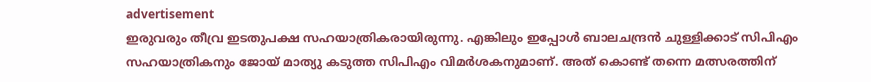advertisement
ഇരുവരും തീവ്ര ഇടതുപക്ഷ സഹയാത്രികരായിരുന്നു. എങ്കിലും ഇപ്പോൾ ബാലചന്ദ്രന്‍ ചുള്ളിക്കാട് സിപിഎം സഹയാത്രികനും ജോയ് മാത്യു കടുത്ത സിപിഎം വിമർശകനുമാണ്. അത് കൊണ്ട് തന്നെ മത്സരത്തിന്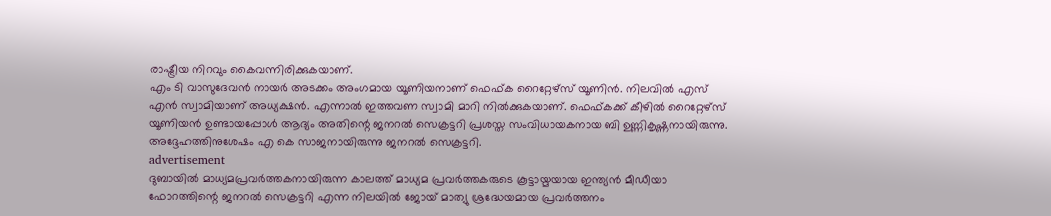രാഷ്ട്രീയ നിറവും കൈവന്നിരിക്കുകയാണ്.
എം ടി വാസുദേവന്‍ നായര്‍ അടക്കം അംഗമായ യൂണിയനാണ് ഫെഫ്ക റൈറ്റേഴ്‌സ് യൂണിന്‍. നിലവില്‍ എസ് എന്‍ സ്വാമിയാണ് അധ്യക്ഷന്‍. എന്നാല്‍ ഇത്തവണ സ്വാമി മാറി നില്‍ക്കുകയാണ്. ഫെഫ്കക്ക് കീഴില്‍ റൈറ്റേഴ്‌സ് യൂണിയന്‍ ഉണ്ടായപ്പോള്‍ ആദ്യം അതിന്റെ ജനറല്‍ സെക്രട്ടറി പ്രശസ്ത സംവിധായകനായ ബി ഉണ്ണികൃഷ്ണനായിരുന്നു. അദ്ദേഹത്തിനുശേഷം എ കെ സാജനായിരുന്നു ജനറല്‍ സെക്രട്ടറി.
advertisement
ദുബായിൽ മാധ്യമപ്രവർത്തകനായിരുന്ന കാലത്ത് മാധ്യമ പ്രവർത്തകരുടെ കൂട്ടായ്മയായ ഇന്ത്യൻ മീഡീയാ ഫോറത്തിന്റെ ജനറൽ സെക്രട്ടറി എന്ന നിലയിൽ ജോയ് മാത്യു ശ്രദ്ധേയമായ പ്രവർത്തനം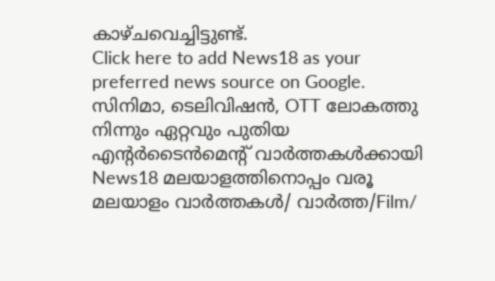കാഴ്ചവെച്ചിട്ടുണ്ട്.
Click here to add News18 as your preferred news source on Google.
സിനിമാ, ടെലിവിഷൻ, OTT ലോകത്തു നിന്നും ഏറ്റവും പുതിയ എന്റർടൈൻമെന്റ് വാർത്തകൾക്കായി News18 മലയാളത്തിനൊപ്പം വരൂ
മലയാളം വാർത്തകൾ/ വാർത്ത/Film/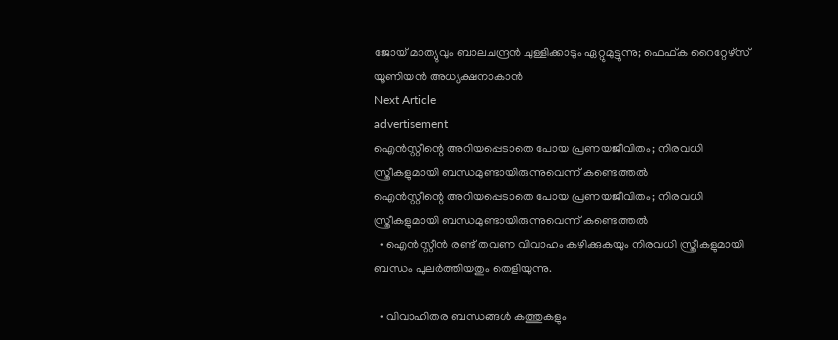ജോയ് മാത്യുവും ബാലചന്ദ്രന്‍ ചുള്ളിക്കാടും ഏറ്റുമുട്ടുന്നു; ഫെഫ്ക റൈറ്റേഴ്‌സ് യൂണിയന്‍ അധ്യക്ഷനാകാൻ
Next Article
advertisement
ഐന്‍സ്റ്റീന്റെ അറിയപ്പെടാതെ പോയ പ്രണയജീവിതം; നിരവധി സ്ത്രീകളുമായി ബന്ധമുണ്ടായിരുന്നുവെന്ന് കണ്ടെത്തല്‍
ഐന്‍സ്റ്റീന്റെ അറിയപ്പെടാതെ പോയ പ്രണയജീവിതം; നിരവധി സ്ത്രീകളുമായി ബന്ധമുണ്ടായിരുന്നുവെന്ന് കണ്ടെത്തല്‍
  • ഐൻസ്റ്റീൻ രണ്ട് തവണ വിവാഹം കഴിക്കുകയും നിരവധി സ്ത്രീകളുമായി ബന്ധം പുലർത്തിയതും തെളിയുന്നു.

  • വിവാഹിതര ബന്ധങ്ങള്‍ കത്തുകളും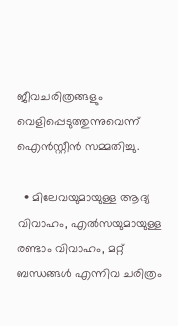ജീവചരിത്രങ്ങളും വെളിപ്പെടുത്തുന്നുവെന്ന് ഐന്‍സ്റ്റീന്‍ സമ്മതിച്ചു.

  • മിലേവയുമായുള്ള ആദ്യ വിവാഹം, എല്‍സയുമായുള്ള രണ്ടാം വിവാഹം, മറ്റ് ബന്ധങ്ങള്‍ എന്നിവ ചരിത്രം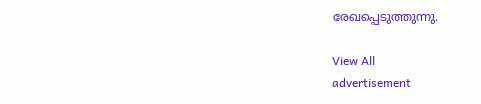രേഖപ്പെടുത്തുന്നു.

View All
advertisement